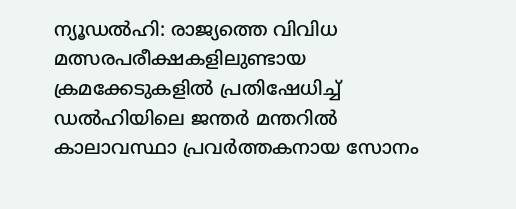ന്യൂഡൽഹി: രാജ്യത്തെ വിവിധ മത്സരപരീക്ഷകളിലുണ്ടായ ക്രമക്കേടുകളിൽ പ്രതിഷേധിച്ച് ഡൽഹിയിലെ ജന്തർ മന്തറിൽ കാലാവസ്ഥാ പ്രവർത്തകനായ സോനം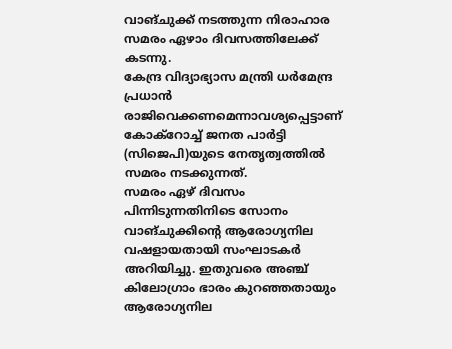വാങ്ചുക്ക് നടത്തുന്ന നിരാഹാര സമരം ഏഴാം ദിവസത്തിലേക്ക് കടന്നു.
കേന്ദ്ര വിദ്യാഭ്യാസ മന്ത്രി ധർമേന്ദ്ര പ്രധാൻ രാജിവെക്കണമെന്നാവശ്യപ്പെട്ടാണ് കോക്റോച്ച് ജനത പാർട്ടി (സിജെപി)യുടെ നേതൃത്വത്തിൽ സമരം നടക്കുന്നത്.
സമരം ഏഴ് ദിവസം പിന്നിടുന്നതിനിടെ സോനം വാങ്ചുക്കിന്റെ ആരോഗ്യനില വഷളായതായി സംഘാടകർ അറിയിച്ചു. ഇതുവരെ അഞ്ച് കിലോഗ്രാം ഭാരം കുറഞ്ഞതായും ആരോഗ്യനില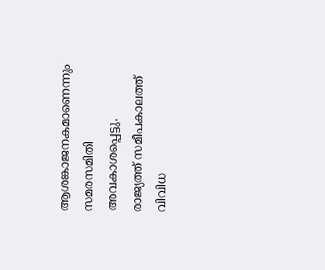ആശങ്കാജനകമാണെന്നും സമരസമിതി അവകാശപ്പെട്ടു.
രാജ്യത്ത് സമീപകാലത്ത് വിവിധ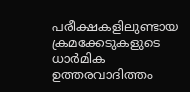പരീക്ഷകളിലുണ്ടായ ക്രമക്കേടുകളുടെ ധാർമിക ഉത്തരവാദിത്തം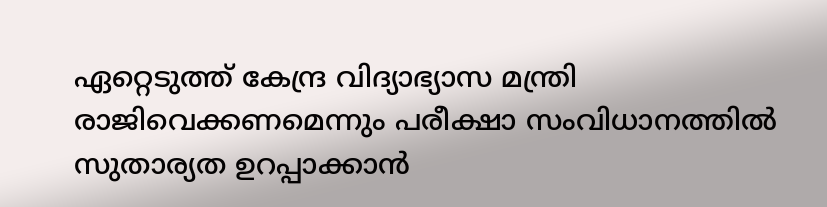ഏറ്റെടുത്ത് കേന്ദ്ര വിദ്യാഭ്യാസ മന്ത്രി രാജിവെക്കണമെന്നും പരീക്ഷാ സംവിധാനത്തിൽ സുതാര്യത ഉറപ്പാക്കാൻ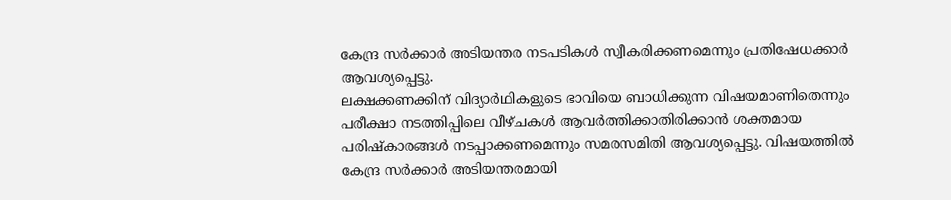കേന്ദ്ര സർക്കാർ അടിയന്തര നടപടികൾ സ്വീകരിക്കണമെന്നും പ്രതിഷേധക്കാർ ആവശ്യപ്പെട്ടു.
ലക്ഷക്കണക്കിന് വിദ്യാർഥികളുടെ ഭാവിയെ ബാധിക്കുന്ന വിഷയമാണിതെന്നും പരീക്ഷാ നടത്തിപ്പിലെ വീഴ്ചകൾ ആവർത്തിക്കാതിരിക്കാൻ ശക്തമായ പരിഷ്കാരങ്ങൾ നടപ്പാക്കണമെന്നും സമരസമിതി ആവശ്യപ്പെട്ടു. വിഷയത്തിൽ കേന്ദ്ര സർക്കാർ അടിയന്തരമായി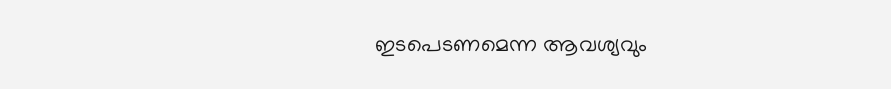ഇടപെടണമെന്ന ആവശ്യവും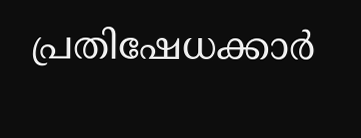പ്രതിഷേധക്കാർ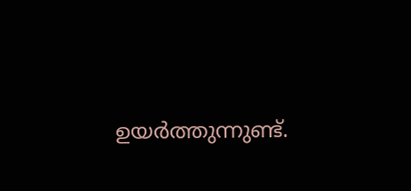ഉയർത്തുന്നുണ്ട്.